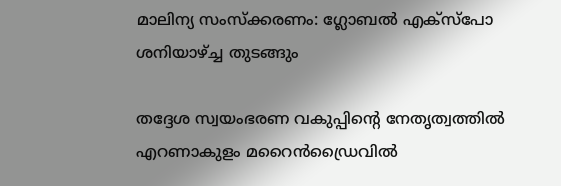മാലിന്യ സംസ്ക്കരണം: ഗ്ലോബല്‍ എക്സ്പോ ശനിയാഴ്ച്ച തുടങ്ങും

തദ്ദേശ സ്വയംഭരണ വകുപ്പിന്റെ നേതൃത്വത്തില്‍ എറണാകുളം മറൈന്‍ഡ്രൈവില്‍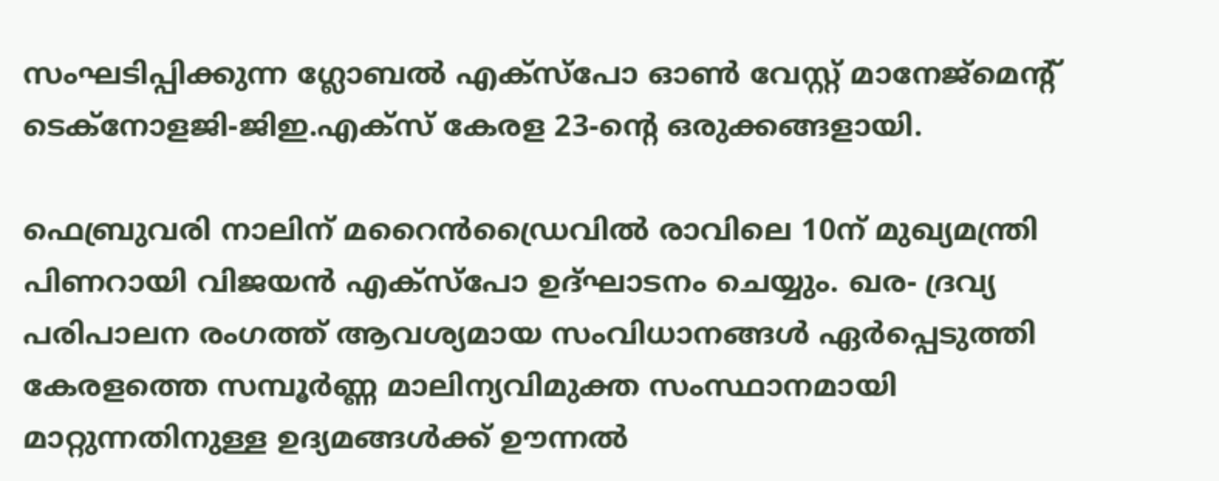സംഘടിപ്പിക്കുന്ന ഗ്ലോബല്‍ എക്സ്പോ ഓണ്‍ വേസ്റ്റ് മാനേജ്മെന്റ് ടെക്നോളജി-ജിഇ.എക്‌സ് കേരള 23-ന്റെ ഒരുക്കങ്ങളായി.

ഫെബ്രുവരി നാലിന് മറൈന്‍ഡ്രൈവില്‍ രാവിലെ 10ന് മുഖ്യമന്ത്രി പിണറായി വിജയന്‍ എക്സ്പോ ഉദ്ഘാടനം ചെയ്യും. ഖര- ദ്രവ്യ പരിപാലന രംഗത്ത് ആവശ്യമായ സംവിധാനങ്ങള്‍ ഏര്‍പ്പെടുത്തി കേരളത്തെ സമ്പൂര്‍ണ്ണ മാലിന്യവിമുക്ത സംസ്ഥാനമായി മാറ്റുന്നതിനുള്ള ഉദ്യമങ്ങള്‍ക്ക് ഊന്നല്‍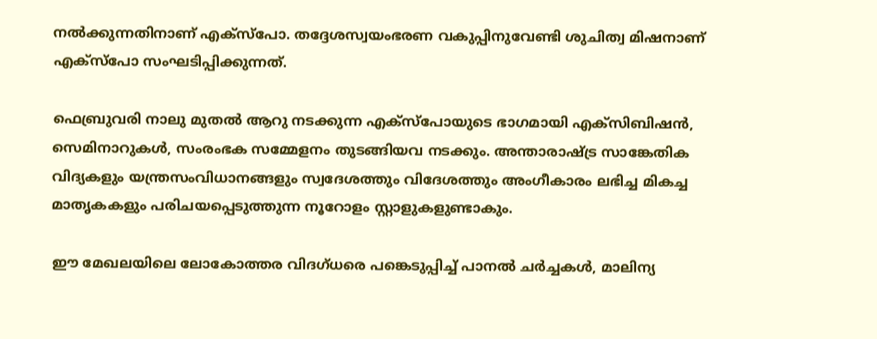നല്‍ക്കുന്നതിനാണ് എക്സ്പോ. തദ്ദേശസ്വയംഭരണ വകുപ്പിനുവേണ്ടി ശുചിത്വ മിഷനാണ്‌
എക്സ്പോ സംഘടിപ്പിക്കുന്നത്.

ഫെബ്രുവരി നാലു മുതല്‍ ആറു നടക്കുന്ന എക്സ്പോയുടെ ഭാഗമായി എക്‌സിബിഷന്‍, സെമിനാറുകള്‍, സംരംഭക സമ്മേളനം തുടങ്ങിയവ നടക്കും. അന്താരാഷ്ട്ര സാങ്കേതിക വിദ്യകളും യന്ത്രസംവിധാനങ്ങളും സ്വദേശത്തും വിദേശത്തും അംഗീകാരം ലഭിച്ച മികച്ച മാതൃകകളും പരിചയപ്പെടുത്തുന്ന നൂറോളം സ്റ്റാളുകളുണ്ടാകും.

ഈ മേഖലയിലെ ലോകോത്തര വിദഗ്ധരെ പങ്കെടുപ്പിച്ച് പാനല്‍ ചര്‍ച്ചകള്‍, മാലിന്യ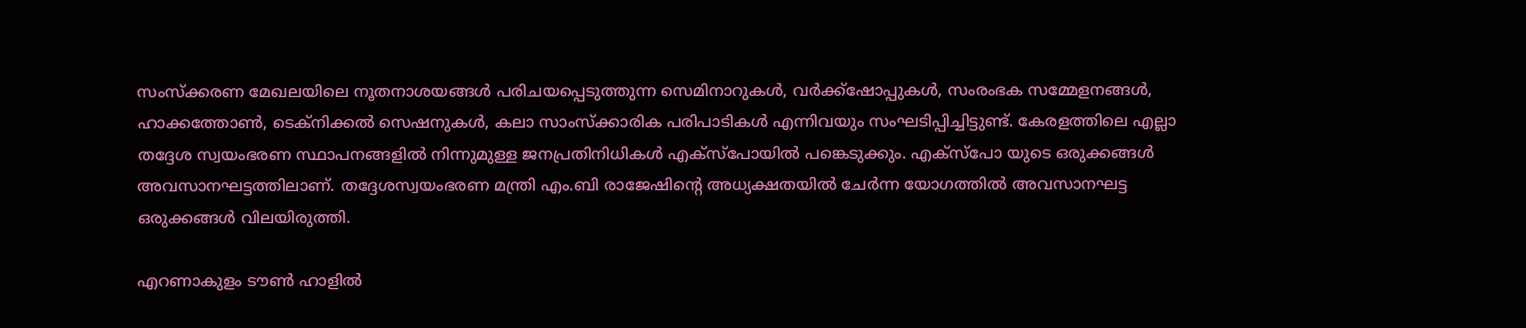സംസ്‌ക്കരണ മേഖലയിലെ നൂതനാശയങ്ങള്‍ പരിചയപ്പെടുത്തുന്ന സെമിനാറുകള്‍, വര്‍ക്ക്‌ഷോപ്പുകള്‍, സംരംഭക സമ്മേളനങ്ങള്‍, ഹാക്കത്തോണ്‍, ടെക്നിക്കല്‍ സെഷനുകള്‍, കലാ സാംസ്‌ക്കാരിക പരിപാടികള്‍ എന്നിവയും സംഘടിപ്പിച്ചിട്ടുണ്ട്. കേരളത്തിലെ എല്ലാ തദ്ദേശ സ്വയംഭരണ സ്ഥാപനങ്ങളില്‍ നിന്നുമുള്ള ജനപ്രതിനിധികള്‍ എക്‌സ്‌പോയില്‍ പങ്കെടുക്കും. എക്സ്പോ യുടെ ഒരുക്കങ്ങൾ അവസാനഘട്ടത്തിലാണ്. തദ്ദേശസ്വയംഭരണ മന്ത്രി എം.ബി രാജേഷിന്റെ അധ്യക്ഷതയില്‍ ചേര്‍ന്ന യോഗത്തില്‍ അവസാനഘട്ട ഒരുക്കങ്ങള്‍ വിലയിരുത്തി.

എറണാകുളം ടൗണ്‍ ഹാളില്‍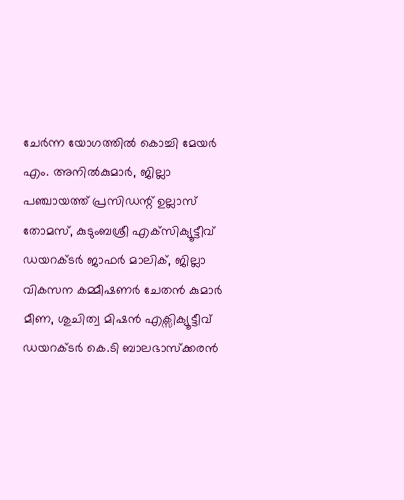ചേര്‍ന്ന യോഗത്തില്‍ കൊച്ചി മേയര്‍ എം. അനില്‍കുമാര്‍, ജില്ലാ പഞ്ചായത്ത് പ്രസിഡന്റ് ഉല്ലാസ് തോമസ്, കുടുംബശ്രീ എക്‌സിക്യൂട്ടീവ് ഡയറക്ടര്‍ ജാഫര്‍ മാലിക്, ജില്ലാ വികസന കമ്മീഷണര്‍ ചേതന്‍ കുമാര്‍ മീണ, ശുചിത്വ മിഷന്‍ എക്സിക്യൂട്ടീവ് ഡയറക്ടര്‍ കെ.ടി ബാലഭാസ്‌ക്കരന്‍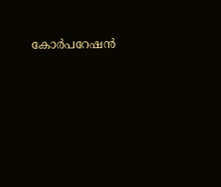കോര്‍പറേഷന്‍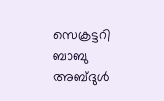സെക്രട്ടറി ബാബു അബ്ദുള്‍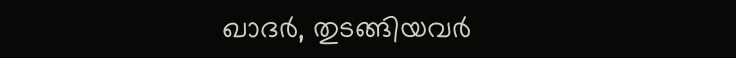ഖാദര്‍, തുടങ്ങിയവര്‍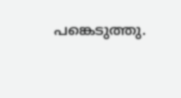പങ്കെടുത്തു.